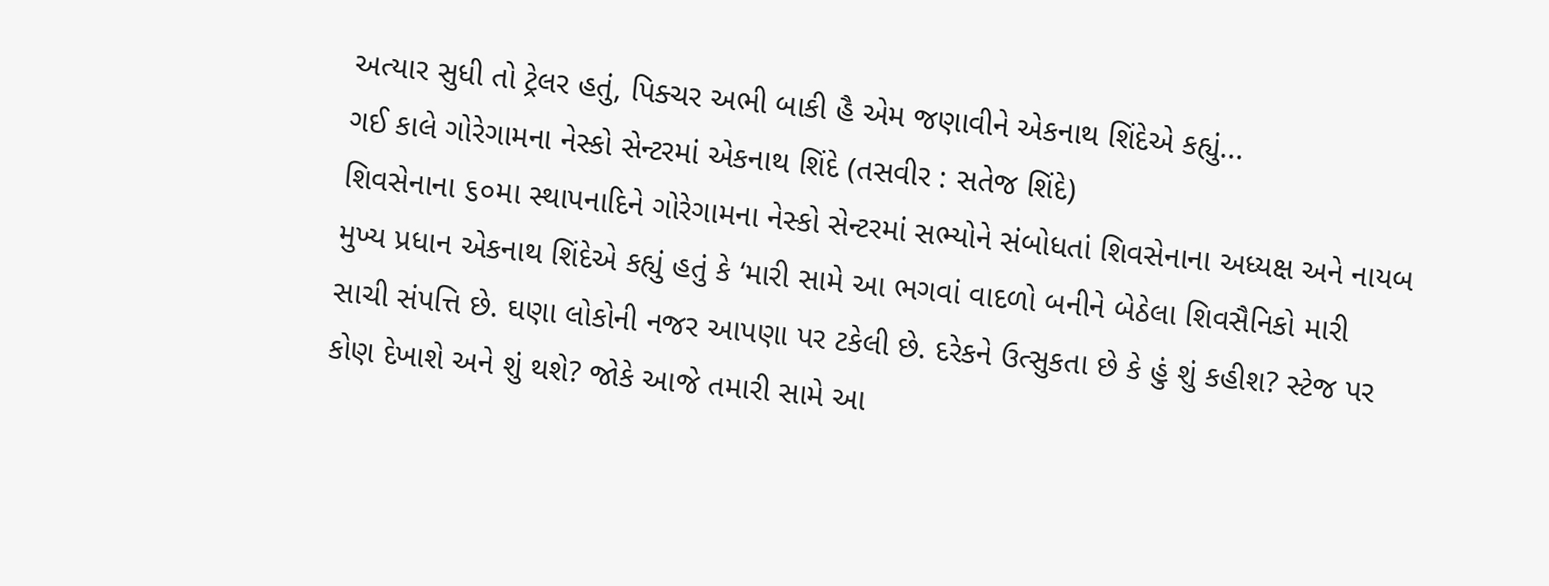અત્યાર સુધી તો ટ્રેલર હતું, પિક્ચર અભી બાકી હૈ એમ જણાવીને એકનાથ શિંદેએ કહ્યું...
ગઈ કાલે ગોરેગામના નેસ્કો સેન્ટરમાં એકનાથ શિંદે (તસવીર : સતેજ શિંદે)
શિવસેનાના ૬૦મા સ્થાપનાદિને ગોરેગામના નેસ્કો સેન્ટરમાં સભ્યોને સંબોધતાં શિવસેનાના અધ્યક્ષ અને નાયબ મુખ્ય પ્રધાન એકનાથ શિંદેએ કહ્યું હતું કે ‘મારી સામે આ ભગવાં વાદળો બનીને બેઠેલા શિવસૈનિકો મારી સાચી સંપત્તિ છે. ઘણા લોકોની નજર આપણા પર ટકેલી છે. દરેકને ઉત્સુકતા છે કે હું શું કહીશ? સ્ટેજ પર કોણ દેખાશે અને શું થશે? જોકે આજે તમારી સામે આ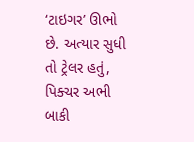‘ટાઇગર’ ઊભો છે. અત્યાર સુધી તો ટ્રેલર હતું, પિક્ચર અભી બાકી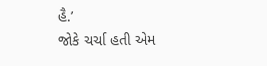હૈ.’
જોકે ચર્ચા હતી એમ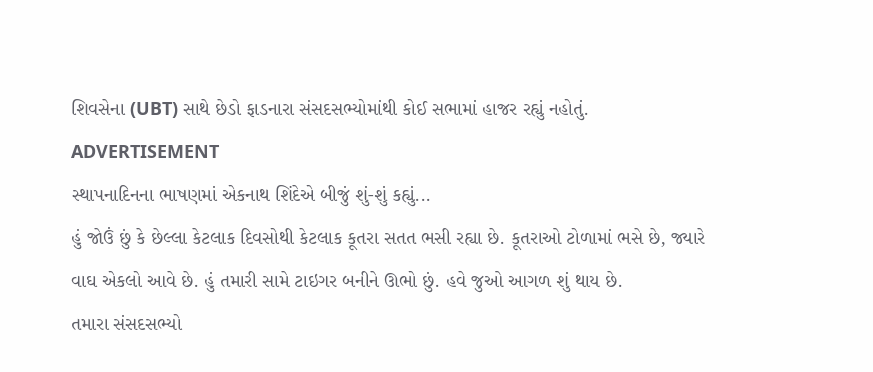શિવસેના (UBT) સાથે છેડો ફાડનારા સંસદસભ્યોમાંથી કોઈ સભામાં હાજર રહ્યું નહોતું.
ADVERTISEMENT
સ્થાપનાદિનના ભાષણમાં એકનાથ શિંદેએ બીજું શું-શું કહ્યું...
હું જોઉં છું કે છેલ્લા કેટલાક દિવસોથી કેટલાક કૂતરા સતત ભસી રહ્યા છે. કૂતરાઓ ટોળામાં ભસે છે, જ્યારે વાઘ એકલો આવે છે. હું તમારી સામે ટાઇગર બનીને ઊભો છું. હવે જુઓ આગળ શું થાય છે.
તમારા સંસદસભ્યો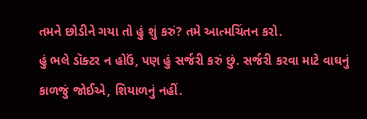તમને છોડીને ગયા તો હું શું કરું? તમે આત્મચિંતન કરો.
હું ભલે ડૉક્ટર ન હોઉં, પણ હું સર્જરી કરું છું. સર્જરી કરવા માટે વાઘનું કાળજું જોઈએ, શિયાળનું નહીં.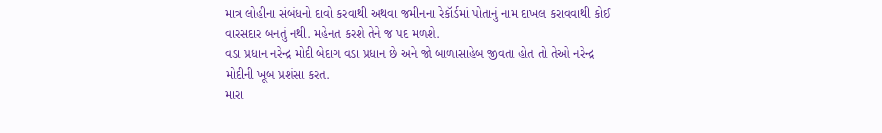માત્ર લોહીના સંબંધનો દાવો કરવાથી અથવા જમીનના રેકૉર્ડમાં પોતાનું નામ દાખલ કરાવવાથી કોઈ વારસદાર બનતું નથી. મહેનત કરશે તેને જ પદ મળશે.
વડા પ્રધાન નરેન્દ્ર મોદી બેદાગ વડા પ્રધાન છે અને જો બાળાસાહેબ જીવતા હોત તો તેઓ નરેન્દ્ર મોદીની ખૂબ પ્રશંસા કરત.
મારા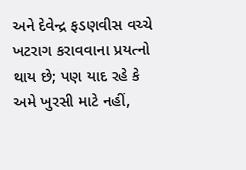અને દેવેન્દ્ર ફડણવીસ વચ્ચે ખટરાગ કરાવવાના પ્રયત્નો થાય છે; પણ યાદ રહે કે અમે ખુરસી માટે નહીં,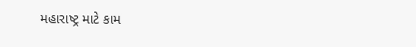મહારાષ્ટ્ર માટે કામ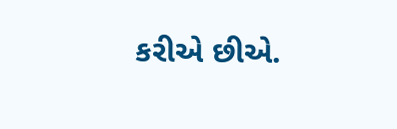કરીએ છીએ.